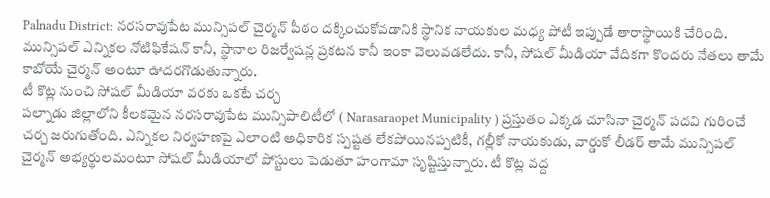Palnadu District: నరసరావుపేట మున్సిపల్ చైర్మన్ పీఠం దక్కించుకోవడానికి స్థానిక నాయకుల మధ్య పోటీ ఇప్పుడే తారాస్థాయికి చేరింది. మున్సిపల్ ఎన్నికల నోటిఫికేషన్ కానీ, స్థానాల రిజర్వేషన్ల ప్రకటన కానీ ఇంకా వెలువడలేదు. కానీ, సోషల్ మీడియా వేదికగా కొందరు నేతలు తామే కాబోయే చైర్మన్ అంటూ ఊదరగొడుతున్నారు.
టీ కొట్ల నుంచి సోషల్ మీడియా వరకు ఒకటే చర్చ
పల్నాడు జిల్లాలోని కీలకమైన నరసరావుపేట మున్సిపాలిటీలో ( Narasaraopet Municipality ) ప్రస్తుతం ఎక్కడ చూసినా చైర్మన్ పదవి గురించే చర్చ జరుగుతోంది. ఎన్నికల నిర్వహణపై ఎలాంటి అధికారిక స్పష్టత లేకపోయినప్పటికీ, గల్లీకో నాయకుడు, వార్డుకో లీడర్ తామే మున్సిపల్ చైర్మన్ అభ్యర్థులమంటూ సోషల్ మీడియాలో పోస్టులు పెడుతూ హంగామా సృష్టిస్తున్నారు. టీ కొట్ల వద్ద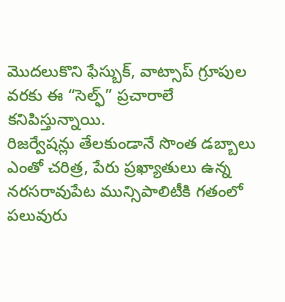మొదలుకొని ఫేస్బుక్, వాట్సాప్ గ్రూపుల వరకు ఈ “సెల్ఫ్” ప్రచారాలే కనిపిస్తున్నాయి.
రిజర్వేషన్లు తేలకుండానే సొంత డబ్బాలు
ఎంతో చరిత్ర, పేరు ప్రఖ్యాతులు ఉన్న నరసరావుపేట మున్సిపాలిటీకి గతంలో పలువురు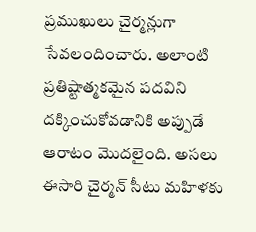ప్రముఖులు చైర్మన్లుగా సేవలందించారు. అలాంటి ప్రతిష్టాత్మకమైన పదవిని దక్కించుకోవడానికి అప్పుడే ఆరాటం మొదలైంది. అసలు ఈసారి చైర్మన్ సీటు మహిళకు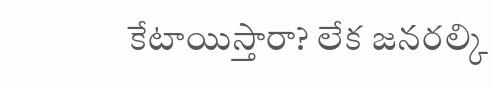కేటాయిస్తారా? లేక జనరల్కి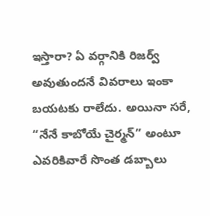ఇస్తారా? ఏ వర్గానికి రిజర్వ్ అవుతుందనే వివరాలు ఇంకా బయటకు రాలేదు. అయినా సరే, “నేనే కాబోయే చైర్మన్” అంటూ ఎవరికివారే సొంత డబ్బాలు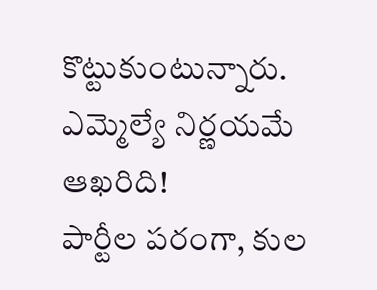కొట్టుకుంటున్నారు.
ఎమ్మెల్యే నిర్ణయమే ఆఖరిది!
పార్టీల పరంగా, కుల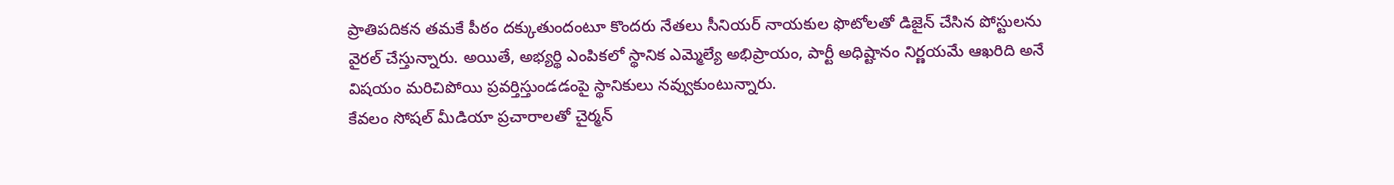ప్రాతిపదికన తమకే పీఠం దక్కుతుందంటూ కొందరు నేతలు సీనియర్ నాయకుల ఫొటోలతో డిజైన్ చేసిన పోస్టులను వైరల్ చేస్తున్నారు. అయితే, అభ్యర్థి ఎంపికలో స్థానిక ఎమ్మెల్యే అభిప్రాయం, పార్టీ అధిష్టానం నిర్ణయమే ఆఖరిది అనే విషయం మరిచిపోయి ప్రవర్తిస్తుండడంపై స్థానికులు నవ్వుకుంటున్నారు.
కేవలం సోషల్ మీడియా ప్రచారాలతో చైర్మన్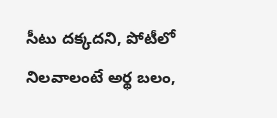సీటు దక్కదని, పోటీలో నిలవాలంటే అర్థ బలం,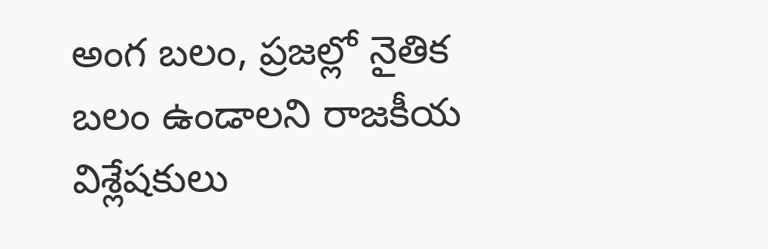అంగ బలం, ప్రజల్లో నైతిక బలం ఉండాలని రాజకీయ విశ్లేషకులు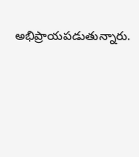అభిప్రాయపడుతున్నారు.